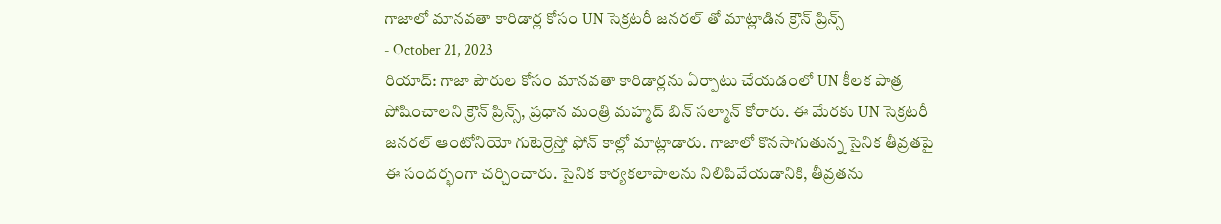గాజాలో మానవతా కారిడార్ల కోసం UN సెక్రటరీ జనరల్ తో మాట్లాడిన క్రౌన్ ప్రిన్స్
- October 21, 2023
రియాద్: గాజా పౌరుల కోసం మానవతా కారిడార్లను ఏర్పాటు చేయడంలో UN కీలక పాత్ర పోషించాలని క్రౌన్ ప్రిన్స్, ప్రధాన మంత్రి మహ్మద్ బిన్ సల్మాన్ కోరారు. ఈ మేరకు UN సెక్రటరీ జనరల్ ఆంటోనియో గుటెర్రెస్తో ఫోన్ కాల్లో మాట్లాడారు. గాజాలో కొనసాగుతున్న సైనిక తీవ్రతపై ఈ సందర్భంగా చర్చించారు. సైనిక కార్యకలాపాలను నిలిపివేయడానికి, తీవ్రతను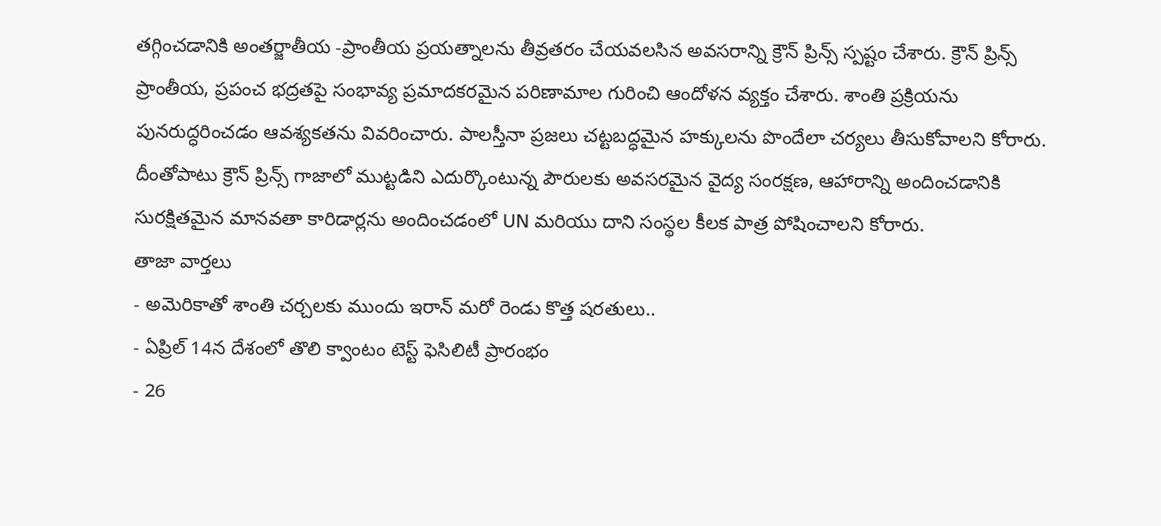తగ్గించడానికి అంతర్జాతీయ -ప్రాంతీయ ప్రయత్నాలను తీవ్రతరం చేయవలసిన అవసరాన్ని క్రౌన్ ప్రిన్స్ స్పష్టం చేశారు. క్రౌన్ ప్రిన్స్ ప్రాంతీయ, ప్రపంచ భద్రతపై సంభావ్య ప్రమాదకరమైన పరిణామాల గురించి ఆందోళన వ్యక్తం చేశారు. శాంతి ప్రక్రియను పునరుద్ధరించడం ఆవశ్యకతను వివరించారు. పాలస్తీనా ప్రజలు చట్టబద్ధమైన హక్కులను పొందేలా చర్యలు తీసుకోవాలని కోరారు. దీంతోపాటు క్రౌన్ ప్రిన్స్ గాజాలో ముట్టడిని ఎదుర్కొంటున్న పౌరులకు అవసరమైన వైద్య సంరక్షణ, ఆహారాన్ని అందించడానికి సురక్షితమైన మానవతా కారిడార్లను అందించడంలో UN మరియు దాని సంస్థల కీలక పాత్ర పోషించాలని కోరారు.
తాజా వార్తలు
- అమెరికాతో శాంతి చర్చలకు ముందు ఇరాన్ మరో రెండు కొత్త షరతులు..
- ఏప్రిల్ 14న దేశంలో తొలి క్వాంటం టెస్ట్ ఫెసిలిటీ ప్రారంభం
- 26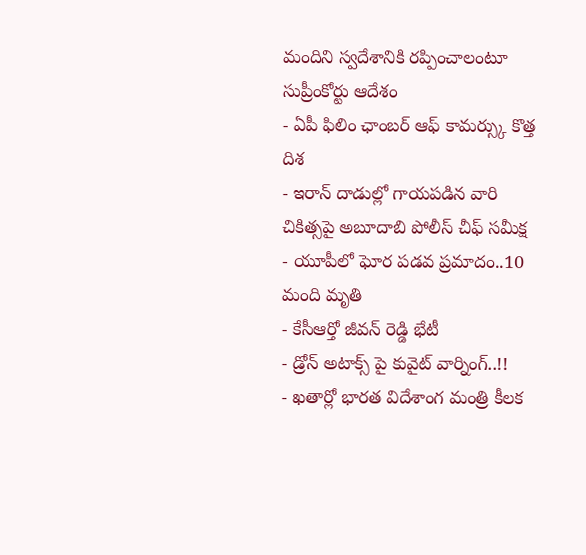మందిని స్వదేశానికి రప్పించాలంటూ సుప్రీంకోర్టు ఆదేశం
- ఏపీ ఫిలిం ఛాంబర్ ఆఫ్ కామర్స్కు కొత్త దిశ
- ఇరాన్ దాడుల్లో గాయపడిన వారి చికిత్సపై అబూదాబి పోలీస్ చీఫ్ సమీక్ష
- యూపీలో ఘోర పడవ ప్రమాదం..10 మంది మృతి
- కేసీఆర్తో జీవన్ రెడ్డి భేటీ
- డ్రోన్ అటాక్స్ పై కువైట్ వార్నింగ్..!!
- ఖతార్లో భారత విదేశాంగ మంత్రి కీలక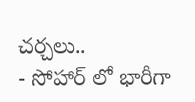చర్చలు..
- సోహార్ లో భారీగా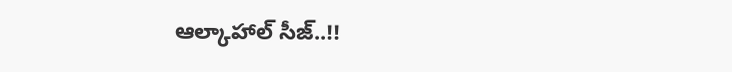ఆల్కాహాల్ సీజ్..!!